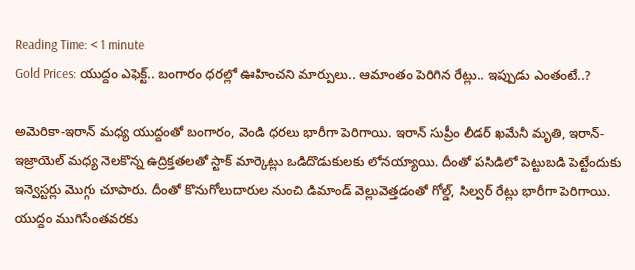Reading Time: < 1 minute
Gold Prices: యుద్దం ఎఫెక్ట్.. బంగారం ధరల్లో ఊహించని మార్పులు.. ఆమాంతం పెరిగిన రేట్లు.. ఇప్పుడు ఎంతంటే..?

అమెరికా-ఇరాన్ మధ్య యుద్దంతో బంగారం, వెండి ధరలు భారీగా పెరిగాయి. ఇరాన్ సుప్రీం లీడర్ ఖమేనీ మృతి, ఇరాన్-ఇజ్రాయెల్ మధ్య నెలకొన్న ఉద్రిక్తతలతో స్టాక్ మార్కెట్లు ఒడిదొడుకులకు లోనయ్యాయి. దీంతో పసిడిలో పెట్టుబడి పెట్టేందుకు ఇన్వెస్టర్లు మొగ్గు చూపారు. దీంతో కొనుగోలుదారుల నుంచి డిమాండ్ వెల్లువెత్తడంతో గోల్డ్, సిల్వర్ రేట్లు భారీగా పెరిగాయి. యుద్దం ముగిసేంతవరకు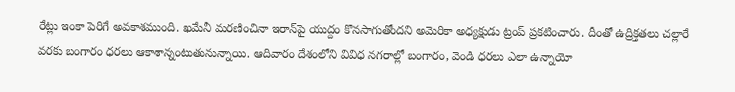రేట్లు ఇంకా పెరిగే అవకాశముంది. ఖమేనీ మరణించినా ఇరాన్‌పై యుద్దం కొనసాగుతోందని అమెరికా అధ్యక్షుడు ట్రంప్ ప్రకటించారు. దీంతో ఉద్రిక్తతలు చల్లారే వరకు బంగారం ధరలు ఆకాశాన్నంటుతునున్నాయి. ఆదివారం దేశంలోని వివిధ నగరాల్లో బంగారం, వెండి ధరలు ఎలా ఉన్నాయో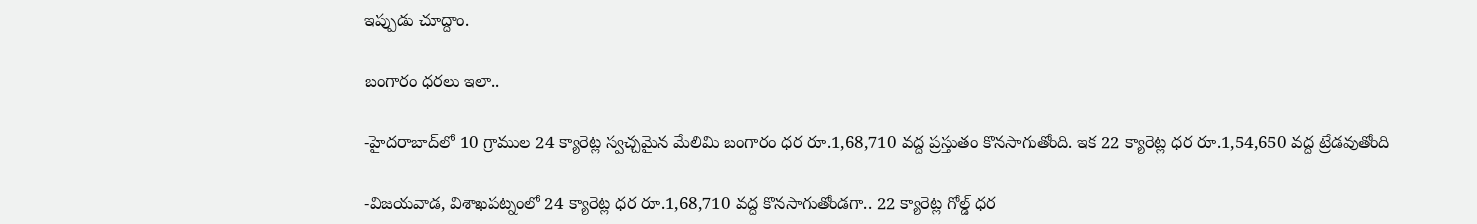ఇప్పుడు చూద్దాం.

బంగారం ధరలు ఇలా..

-హైదరాబాద్‌లో 10 గ్రాముల 24 క్యారెట్ల స్వచ్చమైన మేలిమి బంగారం ధర రూ.1,68,710 వద్ద ప్రస్తుతం కొనసాగుతోంది. ఇక 22 క్యారెట్ల ధర రూ.1,54,650 వద్ద ట్రేడవుతోంది

-విజయవాడ, విశాఖపట్నంలో 24 క్యారెట్ల ధర రూ.1,68,710 వద్ద కొనసాగుతోండగా.. 22 క్యారెట్ల గోల్డ్ ధర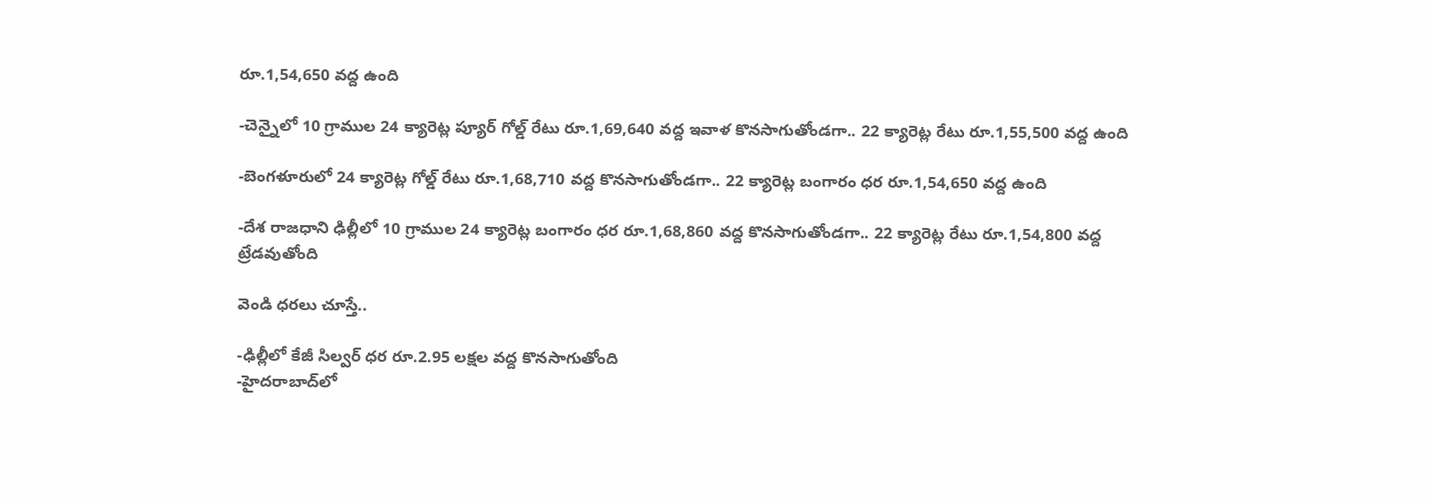రూ.1,54,650 వద్ద ఉంది

-చెన్నైలో 10 గ్రాముల 24 క్యారెట్ల ప్యూర్ గోల్డ్ రేటు రూ.1,69,640 వద్ద ఇవాళ కొనసాగుతోండగా.. 22 క్యారెట్ల రేటు రూ.1,55,500 వద్ద ఉంది

-బెంగళూరులో 24 క్యారెట్ల గోల్డ్ రేటు రూ.1,68,710 వద్ద కొనసాగుతోండగా.. 22 క్యారెట్ల బంగారం ధర రూ.1,54,650 వద్ద ఉంది

-దేశ రాజధాని ఢిల్లీలో 10 గ్రాముల 24 క్యారెట్ల బంగారం ధర రూ.1,68,860 వద్ద కొనసాగుతోండగా.. 22 క్యారెట్ల రేటు రూ.1,54,800 వద్ద ట్రేడవుతోంది

వెండి ధరలు చూస్తే..

-ఢిల్లీలో కేజీ సిల్వర్ ధర రూ.2.95 లక్షల వద్ద కొనసాగుతోంది
-హైదరాబాద్‌లో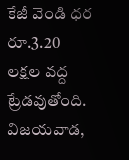కేజీ వెండి ధర రూ.3.20 లక్షల వద్ద ట్రేడవుతోంది. విజయవాడ,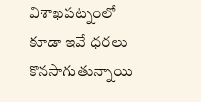విశాఖపట్నంలో కూడా ఇవే ధరలు కొనసాగుతున్నాయి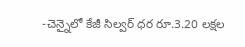-చెన్నైలో కేజీ సిల్వర్ ధర రూ.3.20 లక్షల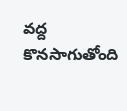వద్ద కొనసాగుతోంది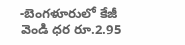-బెంగళూరులో కేజీ వెండి ధర రూ.2.95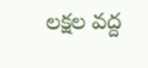లక్షల వద్ద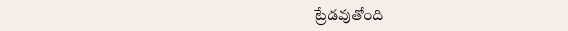ట్రేడవుతోంది